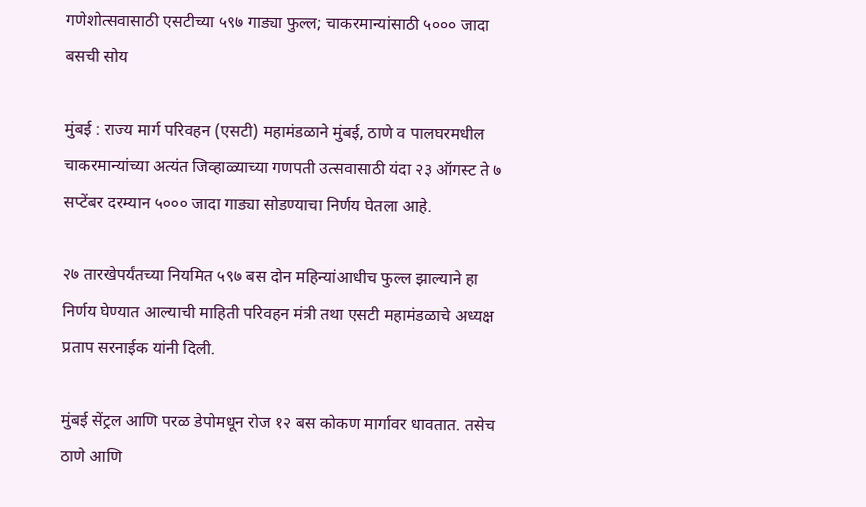गणेशोत्सवासाठी एसटीच्या ५९७ गाड्या फुल्ल; चाकरमान्यांसाठी ५००० जादा बसची सोय

मुंबई : राज्य मार्ग परिवहन (एसटी) महामंडळाने मुंबई, ठाणे व पालघरमधील चाकरमान्यांच्या अत्यंत जिव्हाळ्याच्या गणपती उत्सवासाठी यंदा २३ ऑगस्ट ते ७ सप्टेंबर दरम्यान ५००० जादा गाड्या सोडण्याचा निर्णय घेतला आहे.

२७ तारखेपर्यंतच्या नियमित ५९७ बस दोन महिन्यांआधीच फुल्ल झाल्याने हा निर्णय घेण्यात आल्याची माहिती परिवहन मंत्री तथा एसटी महामंडळाचे अध्यक्ष प्रताप सरनाईक यांनी दिली.

मुंबई सेंट्रल आणि परळ डेपोमधून रोज १२ बस कोकण मार्गावर धावतात. तसेच ठाणे आणि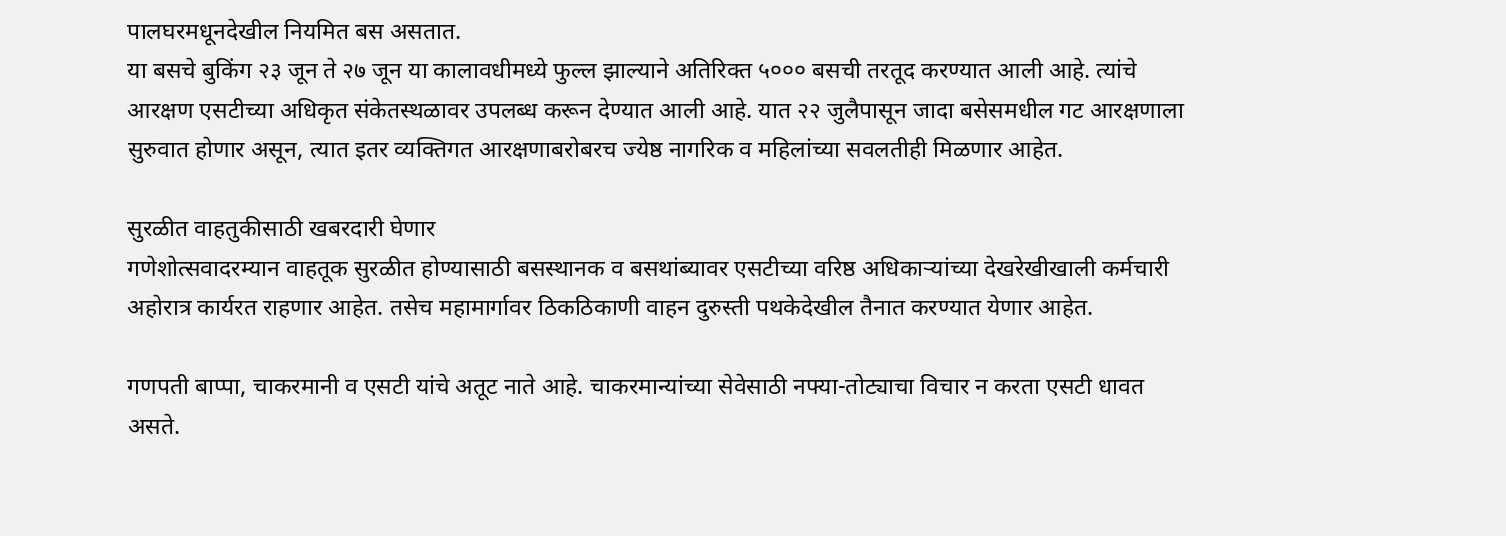पालघरमधूनदेखील नियमित बस असतात.
या बसचे बुकिंग २३ जून ते २७ जून या कालावधीमध्ये फुल्ल झाल्याने अतिरिक्त ५००० बसची तरतूद करण्यात आली आहे. त्यांचे आरक्षण एसटीच्या अधिकृत संकेतस्थळावर उपलब्ध करून देण्यात आली आहे. यात २२ जुलैपासून जादा बसेसमधील गट आरक्षणाला सुरुवात होणार असून, त्यात इतर व्यक्तिगत आरक्षणाबरोबरच ज्येष्ठ नागरिक व महिलांच्या सवलतीही मिळणार आहेत.

सुरळीत वाहतुकीसाठी खबरदारी घेणार
गणेशोत्सवादरम्यान वाहतूक सुरळीत होण्यासाठी बसस्थानक व बसथांब्यावर एसटीच्या वरिष्ठ अधिकाऱ्यांच्या देखरेखीखाली कर्मचारी अहोरात्र कार्यरत राहणार आहेत. तसेच महामार्गावर ठिकठिकाणी वाहन दुरुस्ती पथकेदेखील तैनात करण्यात येणार आहेत.

गणपती बाप्पा, चाकरमानी व एसटी यांचे अतूट नाते आहे. चाकरमान्यांच्या सेवेसाठी नफ्या-तोट्याचा विचार न करता एसटी धावत असते.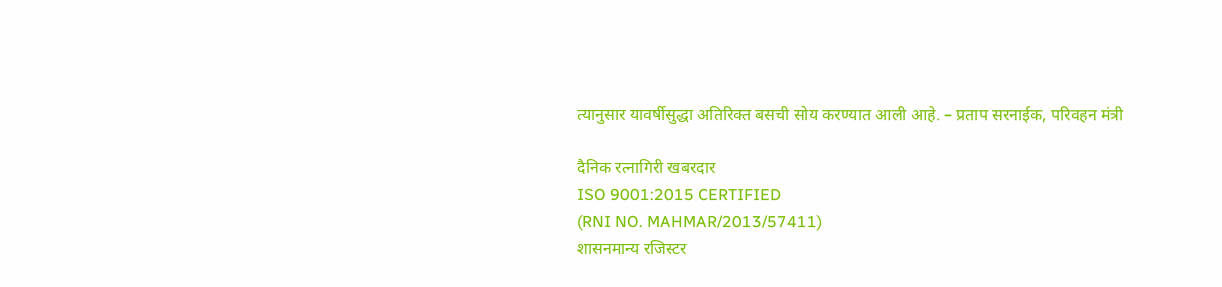त्यानुसार यावर्षीसुद्धा अतिरिक्त बसची सोय करण्यात आली आहे. – प्रताप सरनाईक, परिवहन मंत्री

दैनिक रत्नागिरी खबरदार
ISO 9001:2015 CERTIFIED
(RNI NO. MAHMAR/2013/57411)
शासनमान्य रजिस्टर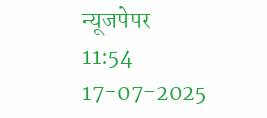न्यूजपेपर
11:54 17-07-2025